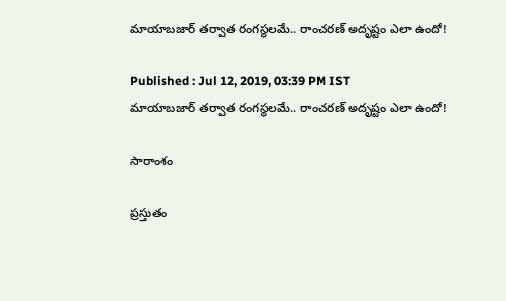మాయాబజార్ తర్వాత రంగస్థలమే.. రాంచరణ్ అదృష్టం ఎలా ఉందో!

Published : Jul 12, 2019, 03:39 PM IST
మాయాబజార్ తర్వాత రంగస్థలమే.. రాంచరణ్ అదృష్టం ఎలా ఉందో!

సారాంశం

ప్రస్తుతం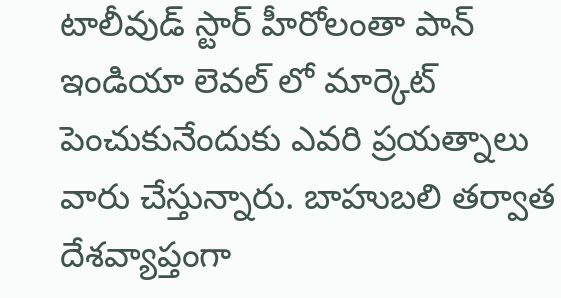టాలీవుడ్ స్టార్ హీరోలంతా పాన్ ఇండియా లెవల్ లో మార్కెట్ పెంచుకునేందుకు ఎవరి ప్రయత్నాలు వారు చేస్తున్నారు. బాహుబలి తర్వాత దేశవ్యాప్తంగా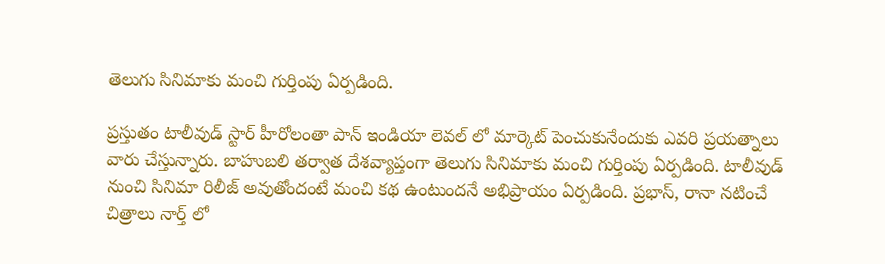తెలుగు సినిమాకు మంచి గుర్తింపు ఏర్పడింది.

ప్రస్తుతం టాలీవుడ్ స్టార్ హీరోలంతా పాన్ ఇండియా లెవల్ లో మార్కెట్ పెంచుకునేందుకు ఎవరి ప్రయత్నాలు వారు చేస్తున్నారు. బాహుబలి తర్వాత దేశవ్యాప్తంగా తెలుగు సినిమాకు మంచి గుర్తింపు ఏర్పడింది. టాలీవుడ్ నుంచి సినిమా రిలీజ్ అవుతోందంటే మంచి కథ ఉంటుందనే అభిప్రాయం ఏర్పడింది. ప్రభాస్, రానా నటించే చిత్రాలు నార్త్ లో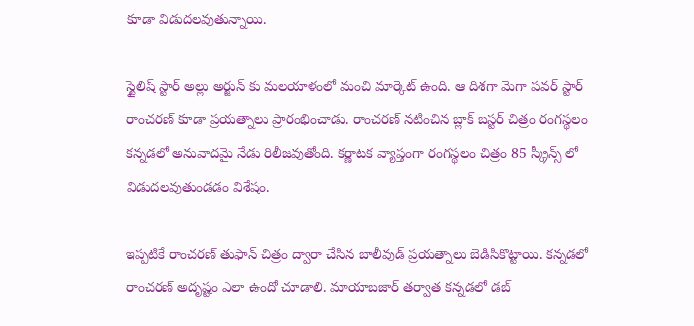కూడా విడుదలవుతున్నాయి.

స్టైలిష్ స్టార్ అల్లు అర్జున్ కు మలయాళంలో మంచి మార్కెట్ ఉంది. ఆ దిశగా మెగా పవర్ స్టార్ రాంచరణ్ కూడా ప్రయత్నాలు ప్రారంభించాడు. రాంచరణ్ నటించిన బ్లాక్ బస్టర్ చిత్రం రంగస్థలం కన్నడలో అనువాదమై నేడు రిలీజవుతోంది. కర్ణాటక వ్యాప్తంగా రంగస్థలం చిత్రం 85 స్క్రీన్స్ లో విడుదలవుతుండడం విశేషం.

ఇప్పటికే రాంచరణ్ తుఫాన్ చిత్రం ద్వారా చేసిన బాలీవుడ్ ప్రయత్నాలు బెడిసికొట్టాయి. కన్నడలో రాంచరణ్ అదృష్టం ఎలా ఉందో చూడాలి. మాయాబజార్ తర్వాత కన్నడలో డబ్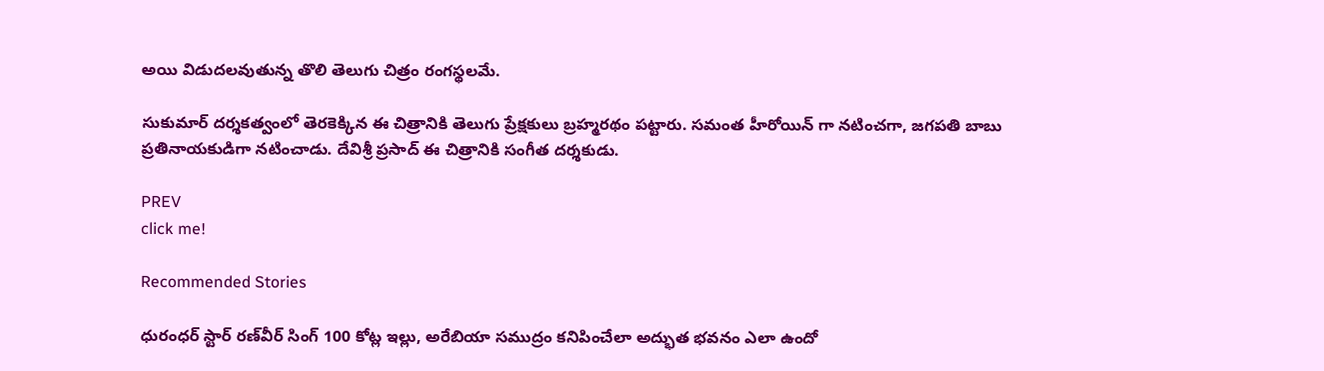అయి విడుదలవుతున్న తొలి తెలుగు చిత్రం రంగస్థలమే.

సుకుమార్ దర్శకత్వంలో తెరకెక్కిన ఈ చిత్రానికి తెలుగు ప్రేక్షకులు బ్రహ్మరథం పట్టారు. సమంత హీరోయిన్ గా నటించగా, జగపతి బాబు ప్రతినాయకుడిగా నటించాడు. దేవిశ్రీ ప్రసాద్ ఈ చిత్రానికి సంగీత దర్శకుడు.

PREV
click me!

Recommended Stories

ధురంధర్ స్టార్ రణ్‌వీర్ సింగ్ 100 కోట్ల ఇల్లు, అరేబియా సముద్రం కనిపించేలా అద్భుత భవనం ఎలా ఉందో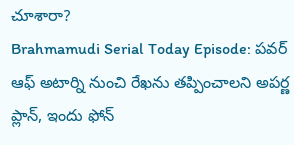చూశారా?
Brahmamudi Serial Today Episode: పవర్ ఆఫ్ అటార్ని నుంచి రేఖను తప్పించాలని అపర్ణ ప్లాన్, ఇందు ఫోన్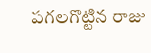పగలగొట్టిన రాజు